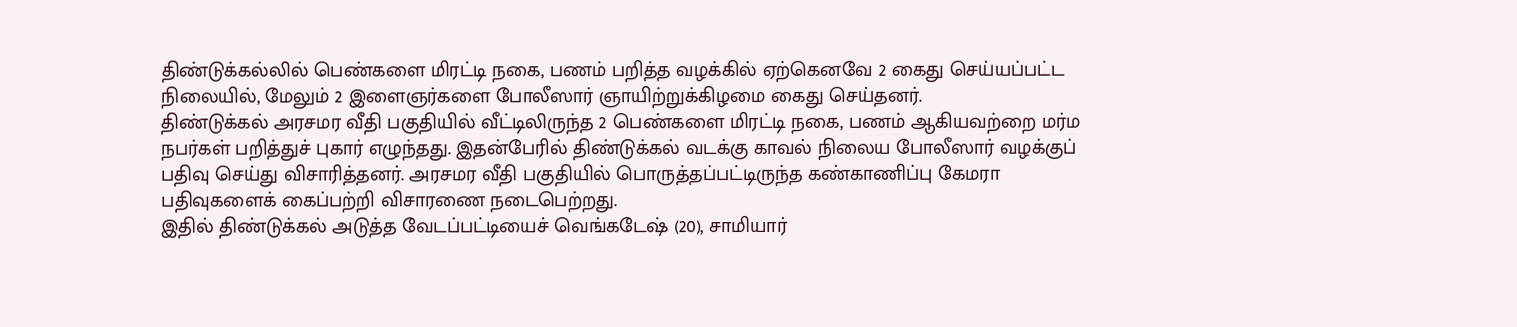திண்டுக்கல்லில் பெண்களை மிரட்டி நகை, பணம் பறித்த வழக்கில் ஏற்கெனவே 2 கைது செய்யப்பட்ட நிலையில், மேலும் 2 இளைஞர்களை போலீஸார் ஞாயிற்றுக்கிழமை கைது செய்தனர்.
திண்டுக்கல் அரசமர வீதி பகுதியில் வீட்டிலிருந்த 2 பெண்களை மிரட்டி நகை, பணம் ஆகியவற்றை மர்ம நபர்கள் பறித்துச் புகார் எழுந்தது. இதன்பேரில் திண்டுக்கல் வடக்கு காவல் நிலைய போலீஸார் வழக்குப் பதிவு செய்து விசாரித்தனர். அரசமர வீதி பகுதியில் பொருத்தப்பட்டிருந்த கண்காணிப்பு கேமரா பதிவுகளைக் கைப்பற்றி விசாரணை நடைபெற்றது.
இதில் திண்டுக்கல் அடுத்த வேடப்பட்டியைச் வெங்கடேஷ் (20), சாமியார்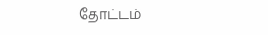தோட்டம்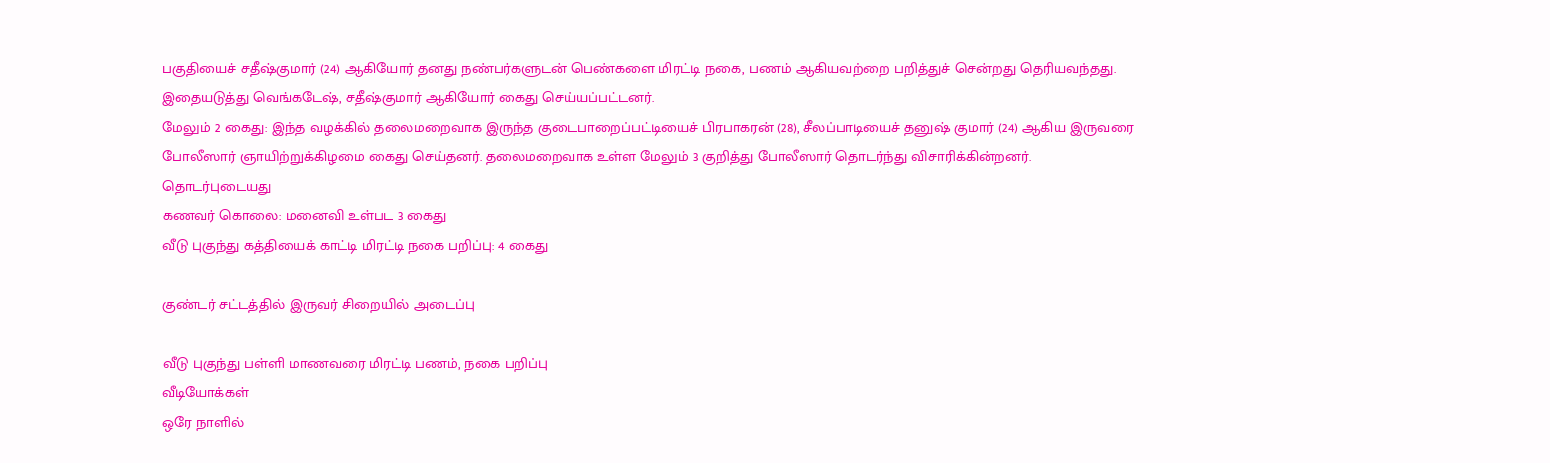பகுதியைச் சதீஷ்குமார் (24) ஆகியோர் தனது நண்பர்களுடன் பெண்களை மிரட்டி நகை, பணம் ஆகியவற்றை பறித்துச் சென்றது தெரியவந்தது. இதையடுத்து வெங்கடேஷ், சதீஷ்குமார் ஆகியோர் கைது செய்யப்பட்டனர்.
மேலும் 2 கைது: இந்த வழக்கில் தலைமறைவாக இருந்த குடைபாறைப்பட்டியைச் பிரபாகரன் (28), சீலப்பாடியைச் தனுஷ் குமார் (24) ஆகிய இருவரை போலீஸார் ஞாயிற்றுக்கிழமை கைது செய்தனர். தலைமறைவாக உள்ள மேலும் 3 குறித்து போலீஸார் தொடர்ந்து விசாரிக்கின்றனர்.
தொடர்புடையது
கணவர் கொலை: மனைவி உள்பட 3 கைது
வீடு புகுந்து கத்தியைக் காட்டி மிரட்டி நகை பறிப்பு: 4 கைது

குண்டர் சட்டத்தில் இருவர் சிறையில் அடைப்பு

வீடு புகுந்து பள்ளி மாணவரை மிரட்டி பணம், நகை பறிப்பு
வீடியோக்கள்
ஒரே நாளில்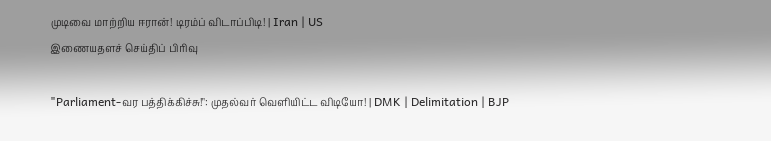முடிவை மாற்றிய ஈரான்! டிரம்ப் விடாப்பிடி! | Iran | US
இணையதளச் செய்திப் பிரிவு

"Parliament-வர பத்திக்கிச்சு!": முதல்வர் வெளியிட்ட விடியோ! | DMK | Delimitation | BJP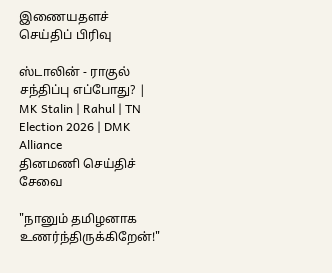இணையதளச் செய்திப் பிரிவு

ஸ்டாலின் - ராகுல் சந்திப்பு எப்போது? | MK Stalin | Rahul | TN Election 2026 | DMK Alliance
தினமணி செய்திச் சேவை

"நானும் தமிழனாக உணர்ந்திருக்கிறேன்!"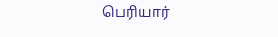பெரியார்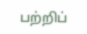பற்றிப்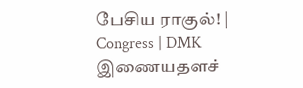பேசிய ராகுல்! | Congress | DMK
இணையதளச்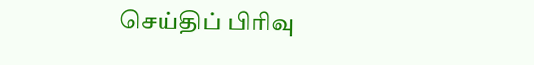செய்திப் பிரிவு